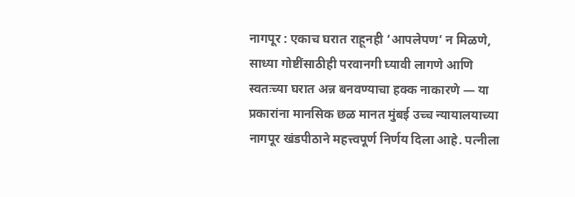नागपूर : एकाच घरात राहूनही ‘आपलेपण’ न मिळणे, साध्या गोष्टींसाठीही परवानगी घ्यावी लागणे आणि स्वतःच्या घरात अन्न बनवण्याचा हक्क नाकारणे — या प्रकारांना मानसिक छळ मानत मुंबई उच्च न्यायालयाच्या नागपूर खंडपीठाने महत्त्वपूर्ण निर्णय दिला आहे. पत्नीला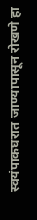स्वयंपाकघरात जाण्यापासून रोखणे हा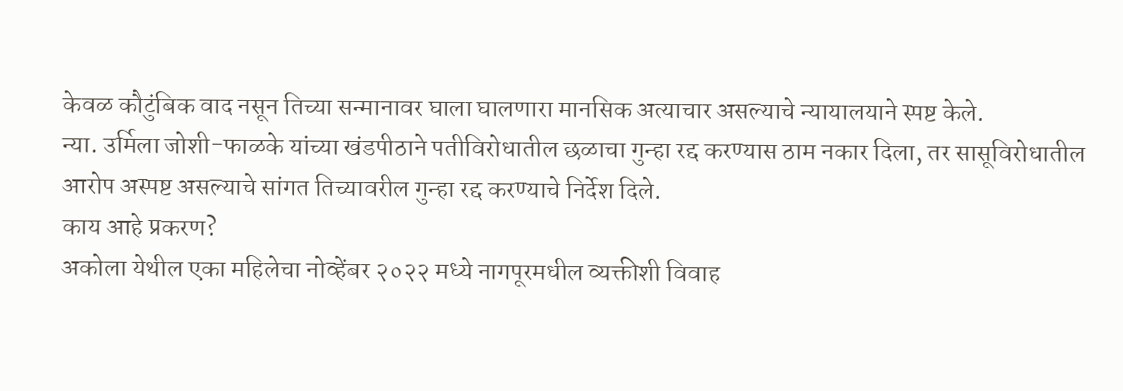केवळ कौटुंबिक वाद नसून तिच्या सन्मानावर घाला घालणारा मानसिक अत्याचार असल्याचे न्यायालयाने स्पष्ट केले.
न्या. उर्मिला जोशी-फाळके यांच्या खंडपीठाने पतीविरोधातील छळाचा गुन्हा रद्द करण्यास ठाम नकार दिला, तर सासूविरोधातील आरोप अस्पष्ट असल्याचे सांगत तिच्यावरील गुन्हा रद्द करण्याचे निर्देश दिले.
काय आहे प्रकरण?
अकोला येथील एका महिलेचा नोव्हेंबर २०२२ मध्ये नागपूरमधील व्यक्तीशी विवाह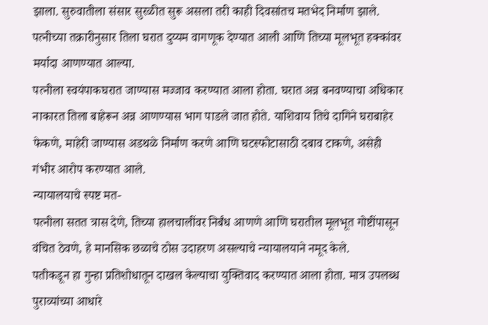झाला. सुरुवातीला संसार सुरळीत सुरू असला तरी काही दिवसांतच मतभेद निर्माण झाले. पत्नीच्या तक्रारीनुसार तिला घरात दुय्यम वागणूक देण्यात आली आणि तिच्या मूलभूत हक्कांवर मर्यादा आणण्यात आल्या.
पत्नीला स्वयंपाकघरात जाण्यास मज्जाव करण्यात आला होता. घरात अन्न बनवण्याचा अधिकार नाकारत तिला बाहेरून अन्न आणण्यास भाग पाडले जात होते. याशिवाय तिचे दागिने घराबाहेर फेकणे, माहेरी जाण्यास अडथळे निर्माण करणे आणि घटस्फोटासाठी दबाव टाकणे, असेही गंभीर आरोप करण्यात आले.
न्यायालयाचे स्पष्ट मत-
पत्नीला सतत त्रास देणे, तिच्या हालचालींवर निर्बंध आणणे आणि घरातील मूलभूत गोष्टींपासून वंचित ठेवणे, हे मानसिक छळाचे ठोस उदाहरण असल्याचे न्यायालयाने नमूद केले.
पतीकडून हा गुन्हा प्रतिशोधातून दाखल केल्याचा युक्तिवाद करण्यात आला होता. मात्र उपलब्ध पुराव्यांच्या आधारे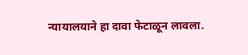न्यायालयाने हा दावा फेटाळून लावला.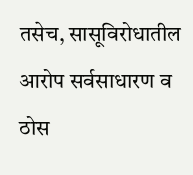तसेच, सासूविरोधातील आरोप सर्वसाधारण व ठोस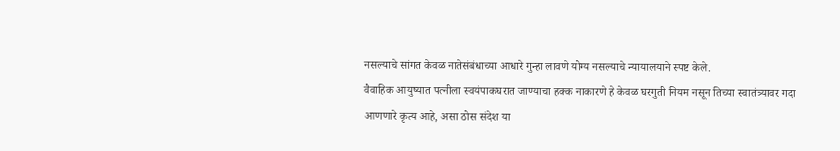नसल्याचे सांगत केवळ नातेसंबंधाच्या आधारे गुन्हा लावणे योग्य नसल्याचे न्यायालयाने स्पष्ट केले.
वैवाहिक आयुष्यात पत्नीला स्वयंपाकघरात जाण्याचा हक्क नाकारणे हे केवळ घरगुती नियम नसून तिच्या स्वातंत्र्यावर गदा आणणारे कृत्य आहे, असा ठोस संदेश या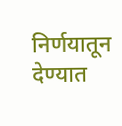निर्णयातून देण्यात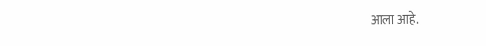आला आहे.